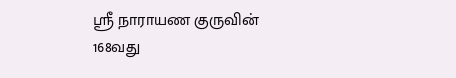ஸ்ரீ நாராயண குருவின் 168வது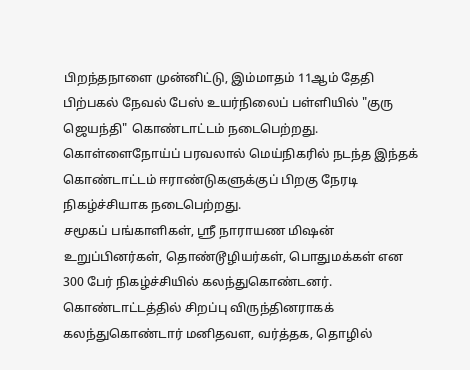பிறந்தநாளை முன்னிட்டு, இம்மாதம் 11ஆம் தேதி பிற்பகல் நேவல் பேஸ் உயர்நிலைப் பள்ளியில் "குரு ஜெயந்தி" கொண்டாட்டம் நடைபெற்றது. கொள்ளைநோய்ப் பரவலால் மெய்நிகரில் நடந்த இந்தக் கொண்டாட்டம் ஈராண்டுகளுக்குப் பிறகு நேரடி நிகழ்ச்சியாக நடைபெற்றது.
சமூகப் பங்காளிகள், ஸ்ரீ நாராயண மிஷன் உறுப்பினர்கள், தொண்டூழியர்கள், பொதுமக்கள் என 300 பேர் நிகழ்ச்சியில் கலந்துகொண்டனர்.
கொண்டாட்டத்தில் சிறப்பு விருந்தினராகக் கலந்துகொண்டார் மனிதவள, வர்த்தக, தொழில்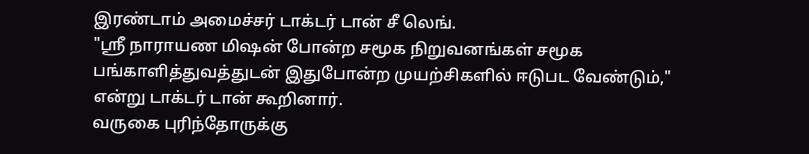இரண்டாம் அமைச்சர் டாக்டர் டான் சீ லெங்.
"ஸ்ரீ நாராயண மிஷன் போன்ற சமூக நிறுவனங்கள் சமூக பங்காளித்துவத்துடன் இதுபோன்ற முயற்சிகளில் ஈடுபட வேண்டும்," என்று டாக்டர் டான் கூறினார்.
வருகை புரிந்தோருக்கு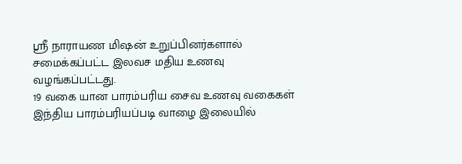ஸ்ரீ நாராயண மிஷன் உறுப்பினர்களால் சமைக்கப்பட்ட இலவச மதிய உணவு வழங்கப்பட்டது.
19 வகை யான பாரம்பரிய சைவ உணவு வகைகள் இந்திய பாரம்பரியப்படி வாழை இலையில்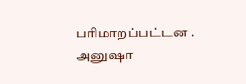பரிமாறப்பட்டன .
அனுஷா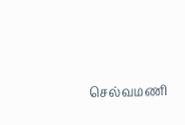செல்வமணி